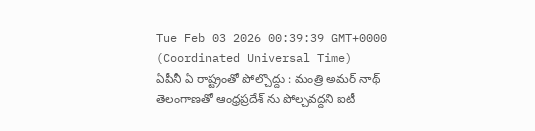Tue Feb 03 2026 00:39:39 GMT+0000 (Coordinated Universal Time)
ఏపీనీ ఏ రాష్ట్రంతో పోల్చొద్దు : మంత్రి అమర్ నాథ్
తెలంగాణతో ఆంధ్రప్రదేశ్ ను పోల్చవద్దని ఐటీ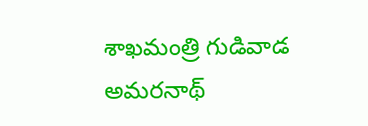శాఖమంత్రి గుడివాడ అమరనాథ్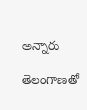అన్నారు

తెలంగాణతో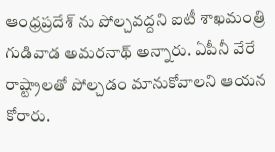ఆంధ్రప్రదేశ్ ను పోల్చవద్దని ఐటీ శాఖమంత్రి గుడివాడ అమరనాథ్ అన్నారు. ఏపీనీ వేరే రాష్ట్రాలతో పోల్చడం మానుకోవాలని ఆయన కోరారు.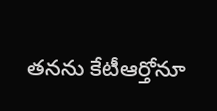తనను కేటీఆర్తోనూ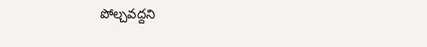పోల్చవద్దని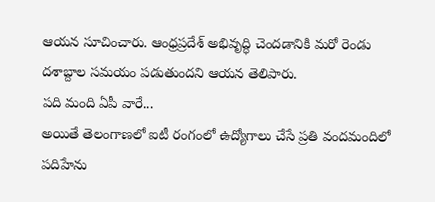ఆయన సూచించారు. ఆంధ్రప్రదేశ్ అభివృద్ధి చెందడానికి మరో రెండు దశాబ్దాల సమయం పడుతుందని ఆయన తెలిపారు.
పది మంది ఏపీ వారే...
అయితే తెలంగాణలో ఐటీ రంగంలో ఉద్యోగాలు చేసే ప్రతి వందమందిలో పదిహేను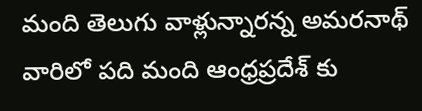మంది తెలుగు వాళ్లున్నారన్న అమరనాథ్ వారిలో పది మంది ఆంధ్రప్రదేశ్ కు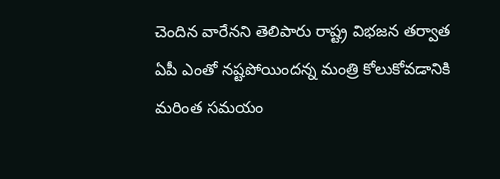చెందిన వారేనని తెలిపారు రాష్ట్ర విభజన తర్వాత ఏపీ ఎంతో నష్టపోయిందన్న మంత్రి కోలుకోవడానికి మరింత సమయం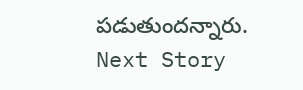పడుతుందన్నారు.
Next Story